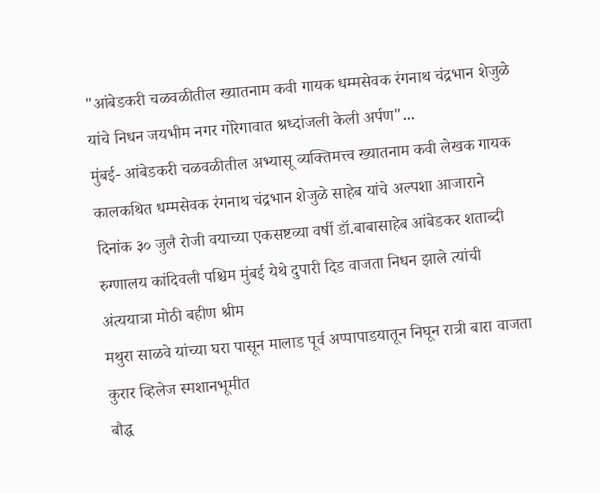"आंबेडकरी चळवळीतील ख्यातनाम कवी गायक धम्मसेवक रंगनाथ चंद्रभान शेजुळे यांचे निधन जयभीम नगर गोरेगावात श्रध्दांजली केली अर्पण"...
मुंबई- आंबेडकरी चळवळीतील अभ्यासू व्यक्तिमत्त्व ख्यातनाम कवी लेखक गायक कालकथित धम्मसेवक रंगनाथ चंद्रभान शेजुळे साहेब यांचे अल्पशा आजाराने दिनांक ३० जुलै रोजी वयाच्या एकसष्टव्या वर्षी डॉ.बाबासाहेब आंबेडकर शताब्दी रुग्णालय कांदिवली पश्चिम मुंबई येथे दुपारी दिड वाजता निधन झाले त्यांची अंत्ययात्रा मोठी बहीण श्रीम
मथुरा साळवे यांच्या घरा पासून मालाड पूर्व अप्पापाडयातून निघून रात्री बारा वाजता कुरार व्हिलेज स्मशानभूमीत
बौद्ध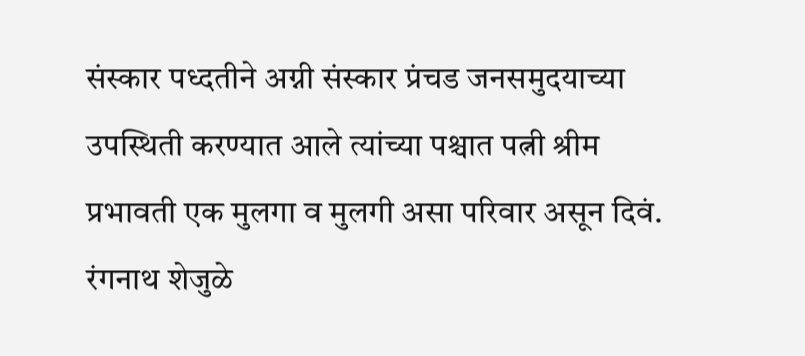संस्कार पध्दतीने अग्नी संस्कार प्रंचड जनसमुदयाच्या उपस्थिती करण्यात आले त्यांच्या पश्चात पत्नी श्रीम प्रभावती एक मुलगा व मुलगी असा परिवार असून दिवं. रंगनाथ शेजुळे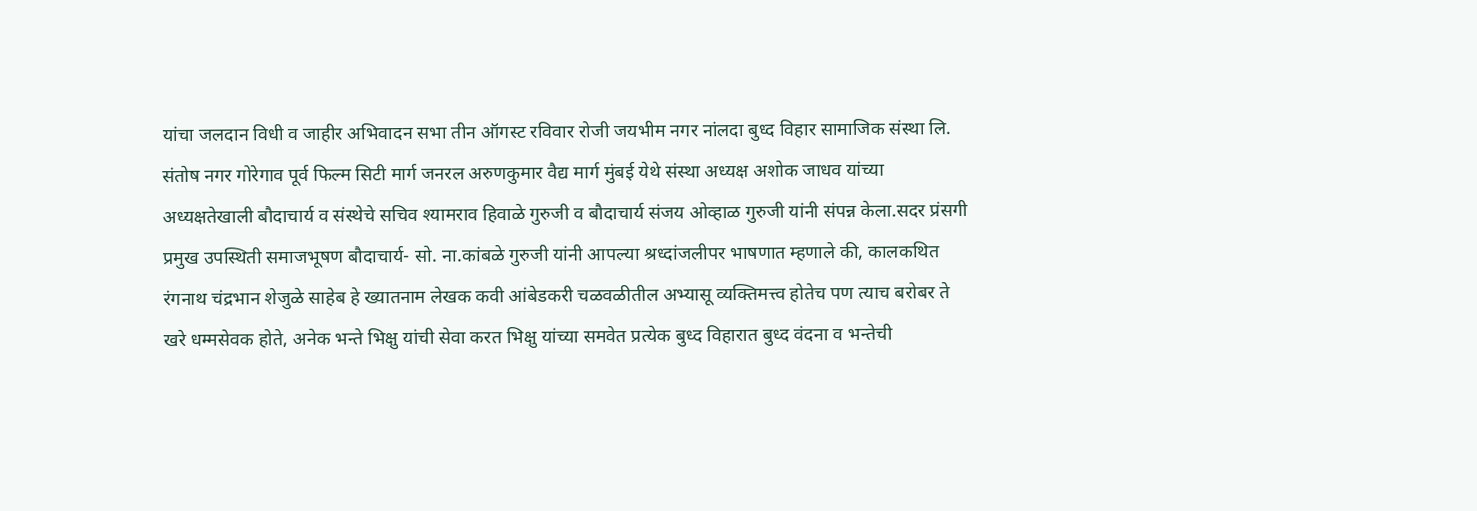यांचा जलदान विधी व जाहीर अभिवादन सभा तीन ऑगस्ट रविवार रोजी जयभीम नगर नांलदा बुध्द विहार सामाजिक संस्था लि.
संतोष नगर गोरेगाव पूर्व फिल्म सिटी मार्ग जनरल अरुणकुमार वैद्य मार्ग मुंबई येथे संस्था अध्यक्ष अशोक जाधव यांच्या अध्यक्षतेखाली बौदाचार्य व संस्थेचे सचिव श्यामराव हिवाळे गुरुजी व बौदाचार्य संजय ओव्हाळ गुरुजी यांनी संपन्न केला.सदर प्रंसगी प्रमुख उपस्थिती समाजभूषण बौदाचार्य- सो. ना.कांबळे गुरुजी यांनी आपल्या श्रध्दांजलीपर भाषणात म्हणाले की, कालकथित रंगनाथ चंद्रभान शेजुळे साहेब हे ख्यातनाम लेखक कवी आंबेडकरी चळवळीतील अभ्यासू व्यक्तिमत्त्व होतेच पण त्याच बरोबर ते खरे धम्मसेवक होते, अनेक भन्ते भिक्षु यांची सेवा करत भिक्षु यांच्या समवेत प्रत्येक बुध्द विहारात बुध्द वंदना व भन्तेची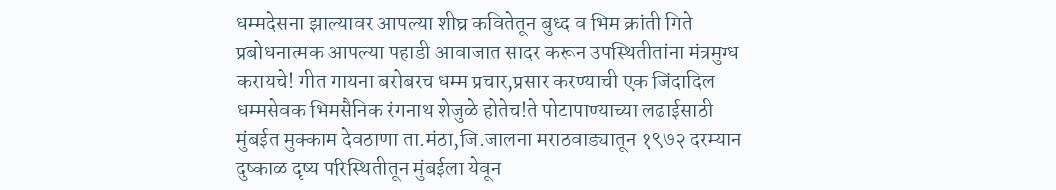धम्मदेसना झाल्यावर आपल्या शीघ्र कवितेतून बुध्द व भिम क्रांती गिते प्रबोधनात्मक आपल्या पहाडी आवाजात सादर करून उपस्थितीतांना मंत्रमुग्ध करायचे! गीत गायना बरोबरच धम्म प्रचार,प्रसार करण्याची एक जिंदादिल धम्मसेवक भिमसैनिक रंगनाथ शेजुळे होतेच!ते पोटापाण्याच्या लढाईसाठी मुंबईत मुक्काम देवठाणा ता.मंठा,जि.जालना मराठवाड्यातून १९७२ दरम्यान दुष्काळ दृष्य परिस्थितीतून मुंबईला येवून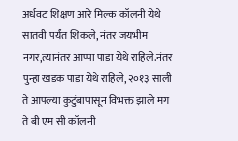अर्धवट शिक्षण आरे मिल्क कॉलनी येथे सातवी पर्यंत शिकले, नंतर जयभीम नगर,त्यानंतर आप्पा पाडा येथे राहिले.नंतर पुन्हा खडक पाडा येथे राहिले, २०१३ साली ते आपल्या कुटुंबापासून विभक्त झाले मग ते बी एम सी कॉलनी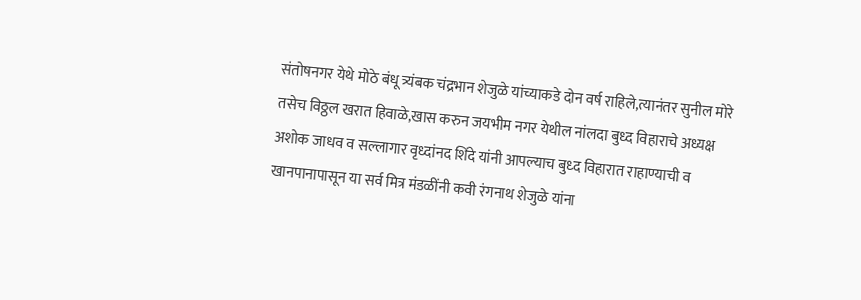संतोषनगर येथे मोठे बंधू त्र्यंबक चंद्रभान शेजुळे यांच्याकडे दोन वर्ष राहिले,त्यानंतर सुनील मोरे तसेच विठ्ठल खरात हिवाळे,खास करुन जयभीम नगर येथील नांलदा बुध्द विहाराचे अध्यक्ष अशोक जाधव व सल्लागार वृध्दांनद शिंदे यांनी आपल्याच बुध्द विहारात राहाण्याची व खानपानापासून या सर्व मित्र मंडळींनी कवी रंगनाथ शेजुळे यांना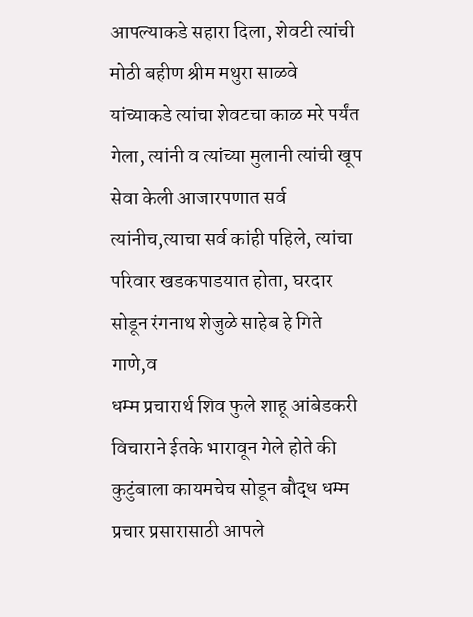आपल्याकडे सहारा दिला, शेवटी त्यांची मोठी बहीण श्रीम मथुरा साळवे यांच्याकडे त्यांचा शेवटचा काळ मरे पर्यंत गेला, त्यांनी व त्यांच्या मुलानी त्यांची खूप सेवा केली आजारपणात सर्व त्यांनीच,त्याचा सर्व कांही पहिले, त्यांचा परिवार खडकपाडयात होता, घरदार सोडून रंगनाथ शेजुळे साहेब हे गिते गाणे,व
धम्म प्रचारार्थ शिव फुले शाहू आंबेडकरी विचाराने ईतके भारावून गेले होते की कुटुंबाला कायमचेच सोडून बौद्ध धम्म प्रचार प्रसारासाठी आपले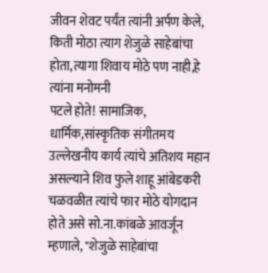जीवन शेवट पर्यंत त्यांनी अर्पण केले, किती मोठा त्याग शेजुळे साहेबांचा होता,त्यागा शिवाय मोठे पण नाही,हे त्यांना मनोमनी
पटले होते! सामाजिक, धार्मिक,सांस्कृतिक संगीतमय उल्लेखनीय कार्य त्यांचे अतिशय महान असल्याने शिव फुले शाहू आंबेडकरी चळवळीत त्यांचे फार मोठे योगदान होते असे सो.ना.कांबळे आवर्जून म्हणाले, "शेजुळे साहेबांचा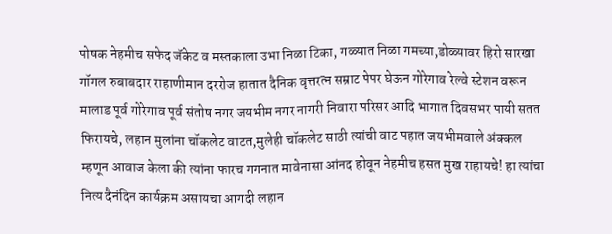पोषक नेहमीच सफेद जॅकेट व मस्तकाला उभा निळा टिका, गळ्यात निळा गमच्या,डोळ्यावर हिरो सारखा गॉगल रुबाबदार राहाणीमान दररोज हातात दैनिक वृत्तरत्न सम्राट पेपर घेऊन गोरेगाव रेल्वे स्टेशन वरून मालाड पूर्व गोरेगाव पूर्व संतोष नगर जयभीम नगर नागरी निवारा परिसर आदि भागात दिवसभर पायी सतत फिरायचे, लहान मुलांना चॉकलेट वाटत,मुलेही चॉकलेट साठी त्यांची वाट पहात जयभीमवाले अंक्कल म्हणून आवाज केला की त्यांना फारच गगनात मावेनासा आंनद होवून नेहमीच हसत मुख राहायचे! हा त्यांचा नित्य दैनंदिन कार्यक्रम असायचा आगदी लहान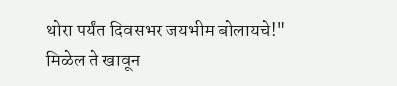थोरा पर्यंत दिवसभर जयभीम बोलायचे!"
मिळेल ते खावून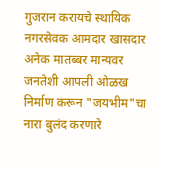गुजरान करायचे स्थायिक नगरसेवक आमदार खासदार अनेक मातब्बर मान्यवर जनतेशी आपली ओळख निर्माण करून "जयभीम"चा नारा बुलंद करणारे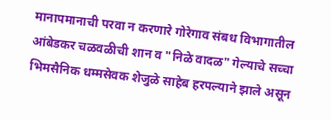मानापमानाची परवा न करणारे गोरेगाव संबध विभागातील आंबेडकर चळवळीची शान व "निळे वादळ" गेल्याचे सच्चा भिमसैनिक धम्मसेवक शेजुळे साहेब हरपल्याने झाले असून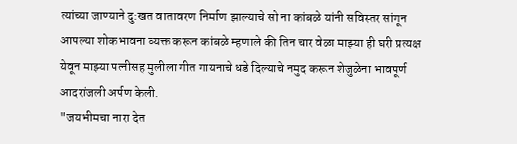त्यांच्या जाण्याने दु:खत वातावरण निर्माण झाल्याचे सो ना कांबळे यांनी सविस्तर सांगून आपल्या शोकभावना व्यक्त करून कांबळे म्हणाले की तिन चार वेळा माझ्या ही घरी प्रत्यक्ष येवून माझ्या पत्नीसह मुलीला गीत गायनाचे धडे दिल्याचे नमुद करून शेजुळेना भावपूर्ण आदरांजली अर्पण केली.
"जयभीमचा नारा देत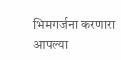भिमगर्जना करणारा आपल्या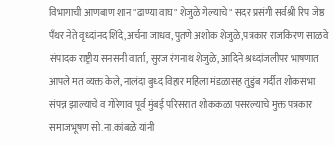विभागाची आणबाण शान "ढाण्या वाघ" शेजुळे गेल्याचे" सदर प्रसंगी सर्वश्री रिप जेष्ठ पँथर नेते वृध्दांनद शिंदे,अर्चना जाधव,पुतणे अशोक शेजुळे,पत्रकार राजकिरण साळवे संपादक राष्ट्रीय सनसनी वार्ता, सुरज रंगनाथ शेजुळे, आदिने श्रध्दांजलीपर भाषणात आपले मत व्यक्त केले, नालंदा बुध्द विहार महिला मंडळासह तुडुंब गर्दीत शोकसभा संपन्न झाल्याचे व गोरेगाव पूर्व मुंबई परिसरात शोककळा पसरल्याचे मुक्त पत्रकार समाजभूषण सो.ना.कांबळे यांनी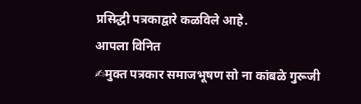प्रसिद्धी पत्रकाद्वारे कळविले आहे.
आपला विनित
✍मुक्त पत्रकार समाजभूषण सो ना कांबळे गुरूजी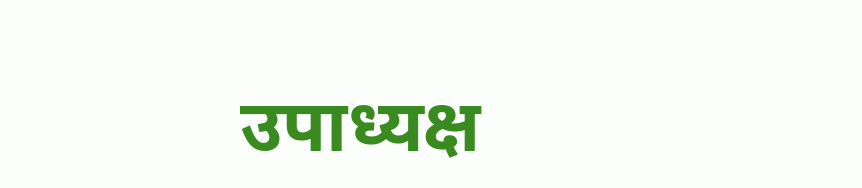उपाध्यक्ष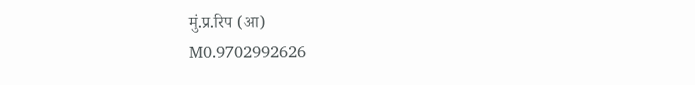मुं.प्र.रिप (आ)
M0.9702992626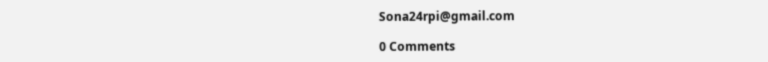Sona24rpi@gmail.com

0 Comments